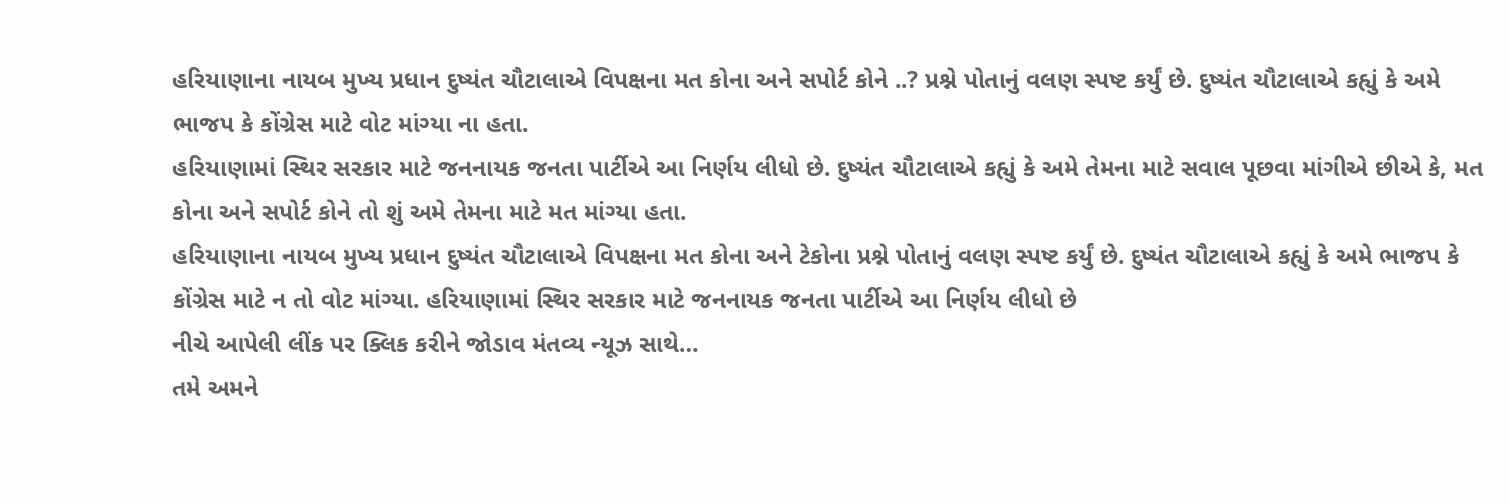હરિયાણાના નાયબ મુખ્ય પ્રધાન દુષ્યંત ચૌટાલાએ વિપક્ષના મત કોના અને સપોર્ટ કોને ..? પ્રશ્ને પોતાનું વલણ સ્પષ્ટ કર્યું છે. દુષ્યંત ચૌટાલાએ કહ્યું કે અમે ભાજપ કે કોંગ્રેસ માટે વોટ માંગ્યા ના હતા.
હરિયાણામાં સ્થિર સરકાર માટે જનનાયક જનતા પાર્ટીએ આ નિર્ણય લીધો છે. દુષ્યંત ચૌટાલાએ કહ્યું કે અમે તેમના માટે સવાલ પૂછવા માંગીએ છીએ કે, મત કોના અને સપોર્ટ કોને તો શું અમે તેમના માટે મત માંગ્યા હતા.
હરિયાણાના નાયબ મુખ્ય પ્રધાન દુષ્યંત ચૌટાલાએ વિપક્ષના મત કોના અને ટેકોના પ્રશ્ને પોતાનું વલણ સ્પષ્ટ કર્યું છે. દુષ્યંત ચૌટાલાએ કહ્યું કે અમે ભાજપ કે કોંગ્રેસ માટે ન તો વોટ માંગ્યા. હરિયાણામાં સ્થિર સરકાર માટે જનનાયક જનતા પાર્ટીએ આ નિર્ણય લીધો છે
નીચે આપેલી લીંક પર ક્લિક કરીને જોડાવ મંતવ્ય ન્યૂઝ સાથે…
તમે અમને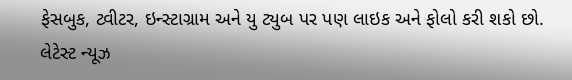ફેસબુક, ટ્વીટર, ઇન્સ્ટાગ્રામ અને યુ ટ્યુબ પર પણ લાઇક અને ફોલો કરી શકો છો.
લેટેસ્ટ ન્યૂઝ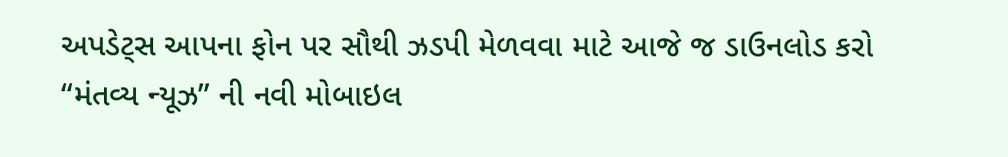અપડેટ્સ આપના ફોન પર સૌથી ઝડપી મેળવવા માટે આજે જ ડાઉનલોડ કરો “મંતવ્ય ન્યૂઝ” ની નવી મોબાઇલ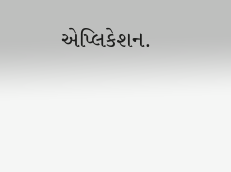એપ્લિકેશન.